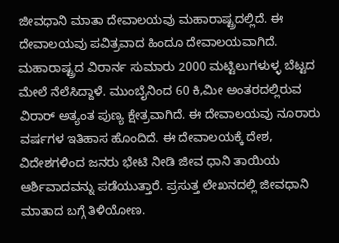ಜೀವಧಾನಿ ಮಾತಾ ದೇವಾಲಯವು ಮಹಾರಾಷ್ಟ್ರದಲ್ಲಿದೆ. ಈ ದೇವಾಲಯವು ಪವಿತ್ರವಾದ ಹಿಂದೂ ದೇವಾಲಯವಾಗಿದೆ. ಮಹಾರಾಷ್ಟ್ರದ ವಿರಾರ್ನ ಸುಮಾರು 2000 ಮಟ್ಟಿಲುಗಳುಳ್ಳ ಬೆಟ್ಟದ ಮೇಲೆ ನೆಲೆಸಿದ್ದಾಳೆ. ಮುಂಬೈನಿಂದ 60 ಕಿ,ಮೀ ಅಂತರದಲ್ಲಿರುವ ವಿರಾರ್ ಅತ್ಯಂತ ಪುಣ್ಯ ಕ್ಷೇತ್ರವಾಗಿದೆ. ಈ ದೇವಾಲಯವು ನೂರಾರು ವರ್ಷಗಳ ಇತಿಹಾಸ ಹೊಂದಿದೆ. ಈ ದೇವಾಲಯಕ್ಕೆ ದೇಶ, ವಿದೇಶಗಳಿಂದ ಜನರು ಭೇಟಿ ನೀಡಿ ಜೀವ ಧಾನಿ ತಾಯಿಯ ಆರ್ಶಿವಾದವನ್ನು ಪಡೆಯುತ್ತಾರೆ. ಪ್ರಸುತ್ತ ಲೇಖನದಲ್ಲಿ ಜೀವಧಾನಿ ಮಾತಾದ ಬಗ್ಗೆ ತಿಳಿಯೋಣ.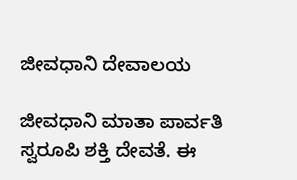ಜೀವಧಾನಿ ದೇವಾಲಯ

ಜೀವಧಾನಿ ಮಾತಾ ಪಾರ್ವತಿ ಸ್ವರೂಪಿ ಶಕ್ತಿ ದೇವತೆ. ಈ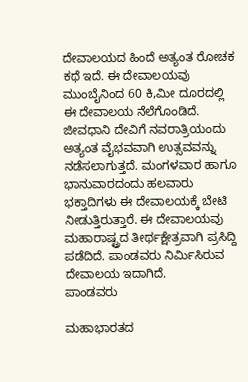ದೇವಾಲಯದ ಹಿಂದೆ ಅತ್ಯಂತ ರೋಚಕ ಕಥೆ ಇದೆ. ಈ ದೇವಾಲಯವು ಮುಂಬೈನಿಂದ 60 ಕಿ,ಮೀ ದೂರದಲ್ಲಿ ಈ ದೇವಾಲಯ ನೆಲೆಗೊಂಡಿದೆ. ಜೀವಧಾನಿ ದೇವಿಗೆ ನವರಾತ್ರಿಯಂದು ಅತ್ಯಂತ ವೈಭವವಾಗಿ ಉತ್ಸವವನ್ನು ನಡೆಸಲಾಗುತ್ತದೆ. ಮಂಗಳವಾರ ಹಾಗೂ ಭಾನುವಾರದಂದು ಹಲವಾರು ಭಕ್ತಾದಿಗಳು ಈ ದೇವಾಲಯಕ್ಕೆ ಬೇಟಿ ನೀಡುತ್ತಿರುತ್ತಾರೆ. ಈ ದೇವಾಲಯವು ಮಹಾರಾಷ್ಟ್ರದ ತೀರ್ಥಕ್ಷೇತ್ರವಾಗಿ ಪ್ರಸಿದ್ದಿ ಪಡೆದಿದೆ. ಪಾಂಡವರು ನಿರ್ಮಿಸಿರುವ ದೇವಾಲಯ ಇದಾಗಿದೆ.
ಪಾಂಡವರು

ಮಹಾಭಾರತದ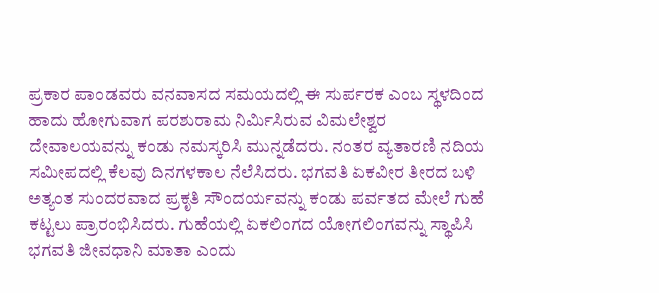ಪ್ರಕಾರ ಪಾಂಡವರು ವನವಾಸದ ಸಮಯದಲ್ಲಿ ಈ ಸುರ್ಪರಕ ಎಂಬ ಸ್ಥಳದಿಂದ ಹಾದು ಹೋಗುವಾಗ ಪರಶುರಾಮ ನಿರ್ಮಿಸಿರುವ ವಿಮಲೇಶ್ವರ ದೇವಾಲಯವನ್ನು ಕಂಡು ನಮಸ್ಕರಿಸಿ ಮುನ್ನಡೆದರು. ನಂತರ ವ್ಯತಾರಣಿ ನದಿಯ ಸಮೀಪದಲ್ಲಿ ಕೆಲವು ದಿನಗಳಕಾಲ ನೆಲೆಸಿದರು. ಭಗವತಿ ಏಕವೀರ ತೀರದ ಬಳಿ ಅತ್ಯಂತ ಸುಂದರವಾದ ಪ್ರಕೃತಿ ಸೌಂದರ್ಯವನ್ನು ಕಂಡು ಪರ್ವತದ ಮೇಲೆ ಗುಹೆ ಕಟ್ಟಲು ಪ್ರಾರಂಭಿಸಿದರು. ಗುಹೆಯಲ್ಲಿ ಏಕಲಿಂಗದ ಯೋಗಲಿಂಗವನ್ನು ಸ್ಥಾಪಿಸಿ ಭಗವತಿ ಜೀವಧಾನಿ ಮಾತಾ ಎಂದು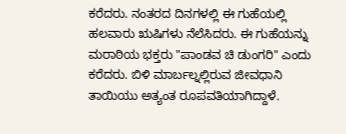ಕರೆದರು. ನಂತರದ ದಿನಗಳಲ್ಲಿ ಈ ಗುಹೆಯಲ್ಲಿ ಹಲವಾರು ಋಷಿಗಳು ನೆಲೆಸಿದರು. ಈ ಗುಹೆಯನ್ನು ಮರಾಠಿಯ ಭಕ್ತರು "ಪಾಂಡವ ಚಿ ಡುಂಗರಿ" ಎಂದು ಕರೆದರು. ಬಿಳಿ ಮಾರ್ಬಲ್ನಲ್ಲಿರುವ ಜೀವಧಾನಿ ತಾಯಿಯು ಅತ್ಯಂತ ರೂಪವತಿಯಾಗಿದ್ದಾಳೆ.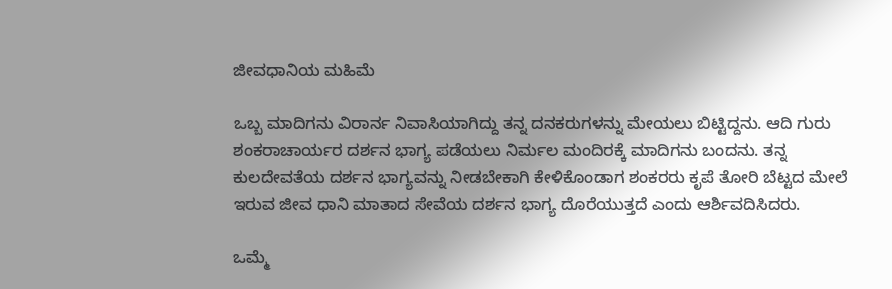ಜೀವಧಾನಿಯ ಮಹಿಮೆ

ಒಬ್ಬ ಮಾದಿಗನು ವಿರಾರ್ನ ನಿವಾಸಿಯಾಗಿದ್ದು ತನ್ನ ದನಕರುಗಳನ್ನು ಮೇಯಲು ಬಿಟ್ಟಿದ್ದನು. ಆದಿ ಗುರು ಶಂಕರಾಚಾರ್ಯರ ದರ್ಶನ ಭಾಗ್ಯ ಪಡೆಯಲು ನಿರ್ಮಲ ಮಂದಿರಕ್ಕೆ ಮಾದಿಗನು ಬಂದನು. ತನ್ನ ಕುಲದೇವತೆಯ ದರ್ಶನ ಭಾಗ್ಯವನ್ನು ನೀಡಬೇಕಾಗಿ ಕೇಳಿಕೊಂಡಾಗ ಶಂಕರರು ಕೃಪೆ ತೋರಿ ಬೆಟ್ಟದ ಮೇಲೆ ಇರುವ ಜೀವ ಧಾನಿ ಮಾತಾದ ಸೇವೆಯ ದರ್ಶನ ಭಾಗ್ಯ ದೊರೆಯುತ್ತದೆ ಎಂದು ಆರ್ಶಿವದಿಸಿದರು.

ಒಮ್ಮೆ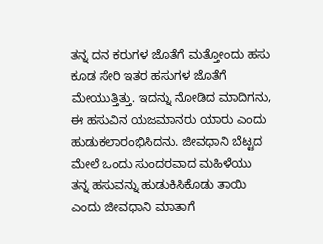ತನ್ನ ದನ ಕರುಗಳ ಜೊತೆಗೆ ಮತ್ತೋಂದು ಹಸು ಕೂಡ ಸೇರಿ ಇತರ ಹಸುಗಳ ಜೊತೆಗೆ ಮೇಯುತ್ತಿತ್ತು. ಇದನ್ನು ನೋಡಿದ ಮಾದಿಗನು, ಈ ಹಸುವಿನ ಯಜಮಾನರು ಯಾರು ಎಂದು ಹುಡುಕಲಾರಂಭಿಸಿದನು. ಜೀವಧಾನಿ ಬೆಟ್ಟದ ಮೇಲೆ ಒಂದು ಸುಂದರವಾದ ಮಹಿಳೆಯು ತನ್ನ ಹಸುವನ್ನು ಹುಡುಕಿಸಿಕೊಡು ತಾಯಿ ಎಂದು ಜೀವಧಾನಿ ಮಾತಾಗೆ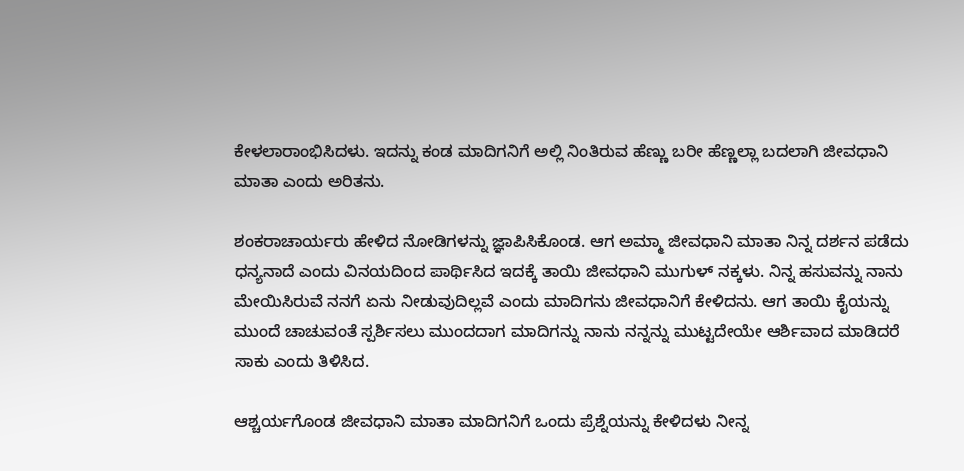ಕೇಳಲಾರಾಂಭಿಸಿದಳು. ಇದನ್ನು ಕಂಡ ಮಾದಿಗನಿಗೆ ಅಲ್ಲಿ ನಿಂತಿರುವ ಹೆಣ್ಣು ಬರೀ ಹೆಣ್ಣಲ್ಲಾ ಬದಲಾಗಿ ಜೀವಧಾನಿ ಮಾತಾ ಎಂದು ಅರಿತನು.

ಶಂಕರಾಚಾರ್ಯರು ಹೇಳಿದ ನೋಡಿಗಳನ್ನು ಜ್ಞಾಪಿಸಿಕೊಂಡ. ಆಗ ಅಮ್ಮಾ ಜೀವಧಾನಿ ಮಾತಾ ನಿನ್ನ ದರ್ಶನ ಪಡೆದು ಧನ್ಯನಾದೆ ಎಂದು ವಿನಯದಿಂದ ಪಾರ್ಥಿಸಿದ ಇದಕ್ಕೆ ತಾಯಿ ಜೀವಧಾನಿ ಮುಗುಳ್ ನಕ್ಕಳು. ನಿನ್ನ ಹಸುವನ್ನು ನಾನು ಮೇಯಿಸಿರುವೆ ನನಗೆ ಏನು ನೀಡುವುದಿಲ್ಲವೆ ಎಂದು ಮಾದಿಗನು ಜೀವಧಾನಿಗೆ ಕೇಳಿದನು. ಆಗ ತಾಯಿ ಕೈಯನ್ನು ಮುಂದೆ ಚಾಚುವಂತೆ ಸ್ಪರ್ಶಿಸಲು ಮುಂದದಾಗ ಮಾದಿಗನ್ನು ನಾನು ನನ್ನನ್ನು ಮುಟ್ಟದೇಯೇ ಆರ್ಶಿವಾದ ಮಾಡಿದರೆ ಸಾಕು ಎಂದು ತಿಳಿಸಿದ.

ಆಶ್ಚರ್ಯಗೊಂಡ ಜೀವಧಾನಿ ಮಾತಾ ಮಾದಿಗನಿಗೆ ಒಂದು ಪ್ರೆಶ್ನೆಯನ್ನು ಕೇಳಿದಳು ನೀನ್ನ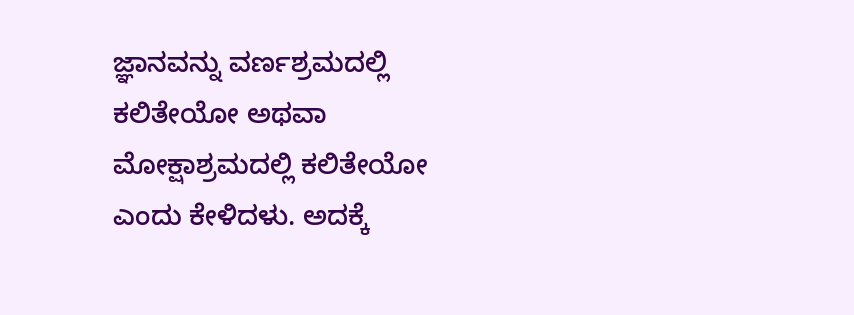ಜ್ಞಾನವನ್ನು ವರ್ಣಶ್ರಮದಲ್ಲಿ ಕಲಿತೇಯೋ ಅಥವಾ ಮೋಕ್ಷಾಶ್ರಮದಲ್ಲಿ ಕಲಿತೇಯೋ ಎಂದು ಕೇಳಿದಳು. ಅದಕ್ಕೆ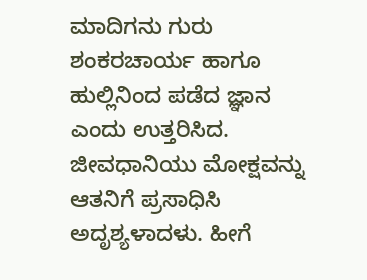ಮಾದಿಗನು ಗುರು ಶಂಕರಚಾರ್ಯ ಹಾಗೂ ಹುಲ್ಲಿನಿಂದ ಪಡೆದ ಜ್ಞಾನ ಎಂದು ಉತ್ತರಿಸಿದ. ಜೀವಧಾನಿಯು ಮೋಕ್ಷವನ್ನು ಆತನಿಗೆ ಪ್ರಸಾಧಿಸಿ ಅದೃಶ್ಯಳಾದಳು. ಹೀಗೆ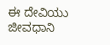ಈ ದೇವಿಯು ಜೀವಧಾನಿ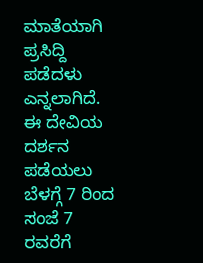ಮಾತೆಯಾಗಿ ಪ್ರಸಿದ್ದಿ ಪಡೆದಳು ಎನ್ನಲಾಗಿದೆ. ಈ ದೇವಿಯ ದರ್ಶನ ಪಡೆಯಲು ಬೆಳಗ್ಗೆ 7 ರಿಂದ ಸಂಜೆ 7 ರವರೆಗೆ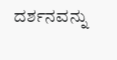ದರ್ಶನವನ್ನು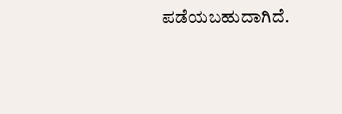ಪಡೆಯಬಹುದಾಗಿದೆ.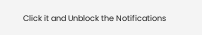Click it and Unblock the Notifications